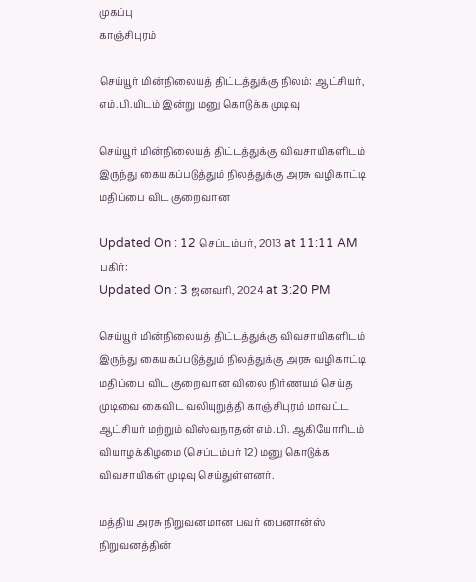முகப்பு
காஞ்சிபுரம்

செய்யூர் மின்நிலையத் திட்டத்துக்கு நிலம்: ஆட்சியர், எம்.பி.யிடம் இன்று மனு கொடுக்க முடிவு

செய்யூர் மின்நிலையத் திட்டத்துக்கு விவசாயிகளிடம் இருந்து கையகப்படுத்தும் நிலத்துக்கு அரசு வழிகாட்டி மதிப்பை விட குறைவான

Updated On : 12 செப்டம்பர், 2013 at 11:11 AM
பகிர்:
Updated On : 3 ஜனவரி, 2024 at 3:20 PM

செய்யூர் மின்நிலையத் திட்டத்துக்கு விவசாயிகளிடம் இருந்து கையகப்படுத்தும் நிலத்துக்கு அரசு வழிகாட்டி மதிப்பை விட குறைவான விலை நிர்ணயம் செய்த முடிவை கைவிட வலியுறுத்தி காஞ்சிபுரம் மாவட்ட ஆட்சியர் மற்றும் விஸ்வநாதன் எம்.பி. ஆகியோரிடம் வியாழக்கிழமை (செப்டம்பர் 12) மனு கொடுக்க விவசாயிகள் முடிவு செய்துள்ளனர்.

மத்திய அரசு நிறுவனமான பவர் பைனான்ஸ் நிறுவனத்தின்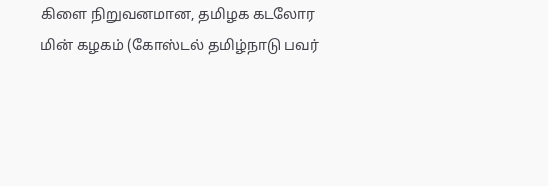கிளை நிறுவனமான, தமிழக கடலோர மின் கழகம் (கோஸ்டல் தமிழ்நாடு பவர்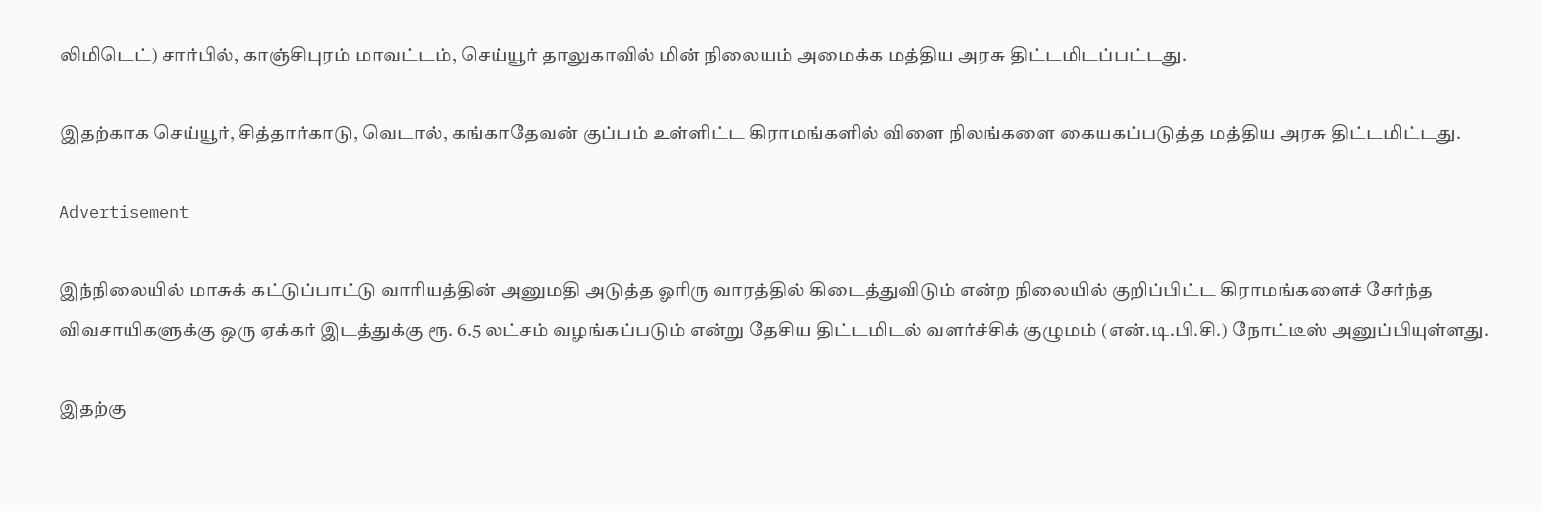லிமிடெட்) சார்பில், காஞ்சிபுரம் மாவட்டம், செய்யூர் தாலுகாவில் மின் நிலையம் அமைக்க மத்திய அரசு திட்டமிடப்பட்டது.

இதற்காக செய்யூர், சித்தார்காடு, வெடால், கங்காதேவன் குப்பம் உள்ளிட்ட கிராமங்களில் விளை நிலங்களை கையகப்படுத்த மத்திய அரசு திட்டமிட்டது.

Advertisement

இந்நிலையில் மாசுக் கட்டுப்பாட்டு வாரியத்தின் அனுமதி அடுத்த ஓரிரு வாரத்தில் கிடைத்துவிடும் என்ற நிலையில் குறிப்பிட்ட கிராமங்களைச் சேர்ந்த விவசாயிகளுக்கு ஒரு ஏக்கர் இடத்துக்கு ரூ. 6.5 லட்சம் வழங்கப்படும் என்று தேசிய திட்டமிடல் வளர்ச்சிக் குழுமம் (என்.டி.பி.சி.) நோட்டீஸ் அனுப்பியுள்ளது.

இதற்கு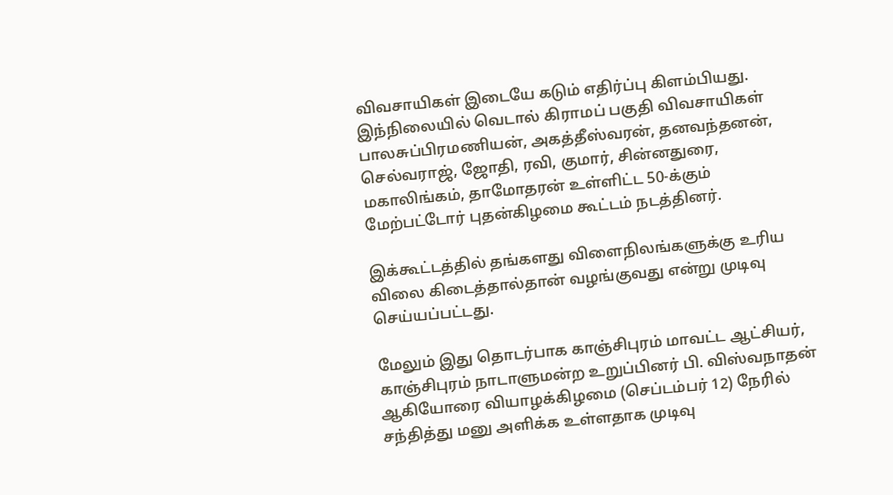விவசாயிகள் இடையே கடும் எதிர்ப்பு கிளம்பியது. இந்நிலையில் வெடால் கிராமப் பகுதி விவசாயிகள் பாலசுப்பிரமணியன், அகத்தீஸ்வரன், தனவந்தனன், செல்வராஜ், ஜோதி, ரவி, குமார், சின்னதுரை, மகாலிங்கம், தாமோதரன் உள்ளிட்ட 50-க்கும் மேற்பட்டோர் புதன்கிழமை கூட்டம் நடத்தினர்.

இக்கூட்டத்தில் தங்களது விளைநிலங்களுக்கு உரிய விலை கிடைத்தால்தான் வழங்குவது என்று முடிவு செய்யப்பட்டது.

மேலும் இது தொடர்பாக காஞ்சிபுரம் மாவட்ட ஆட்சியர், காஞ்சிபுரம் நாடாளுமன்ற உறுப்பினர் பி. விஸ்வநாதன் ஆகியோரை வியாழக்கிழமை (செப்டம்பர் 12) நேரில் சந்தித்து மனு அளிக்க உள்ளதாக முடிவு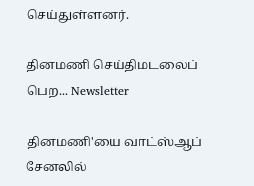செய்துள்ளனர்.

தினமணி செய்திமடலைப் பெற... Newsletter

தினமணி'யை வாட்ஸ்ஆப் சேனலில்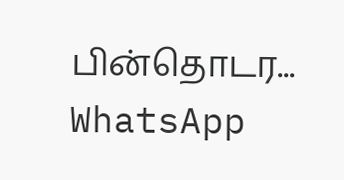பின்தொடர... WhatsApp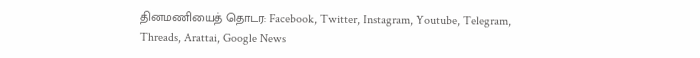தினமணியைத் தொடர: Facebook, Twitter, Instagram, Youtube, Telegram, Threads, Arattai, Google News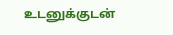உடனுக்குடன்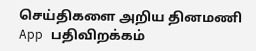செய்திகளை அறிய தினமணி App பதிவிறக்கம்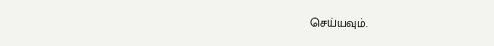செய்யவும்.